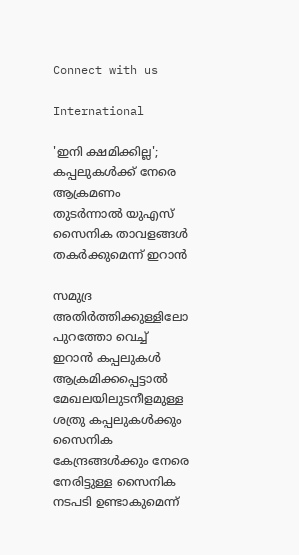Connect with us

International

'ഇനി ക്ഷമിക്കില്ല'; കപ്പലുകൾക്ക് നേരെ ആക്രമണം തുടർന്നാൽ യുഎസ് സൈനിക താവളങ്ങൾ തകർക്കുമെന്ന് ഇറാൻ

സമുദ്ര അതിർത്തിക്കുള്ളിലോ പുറത്തോ വെച്ച് ഇറാൻ കപ്പലുകൾ ആക്രമിക്കപ്പെട്ടാൽ മേഖലയിലുടനീളമുള്ള ശത്രു കപ്പലുകൾക്കും സൈനിക കേന്ദ്രങ്ങൾക്കും നേരെ നേരിട്ടുള്ള സൈനിക നടപടി ഉണ്ടാകുമെന്ന്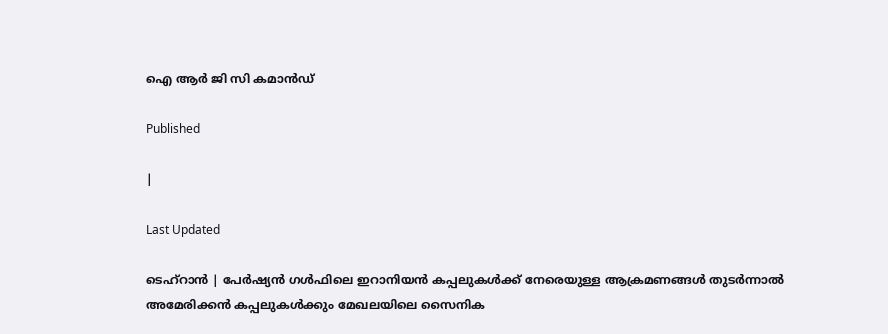ഐ ആർ ജി സി കമാൻഡ്

Published

|

Last Updated

ടെഹ്റാൻ | പേർഷ്യൻ ഗൾഫിലെ ഇറാനിയൻ കപ്പലുകൾക്ക് നേരെയുള്ള ആക്രമണങ്ങൾ തുടർന്നാൽ അമേരിക്കൻ കപ്പലുകൾക്കും മേഖലയിലെ സൈനിക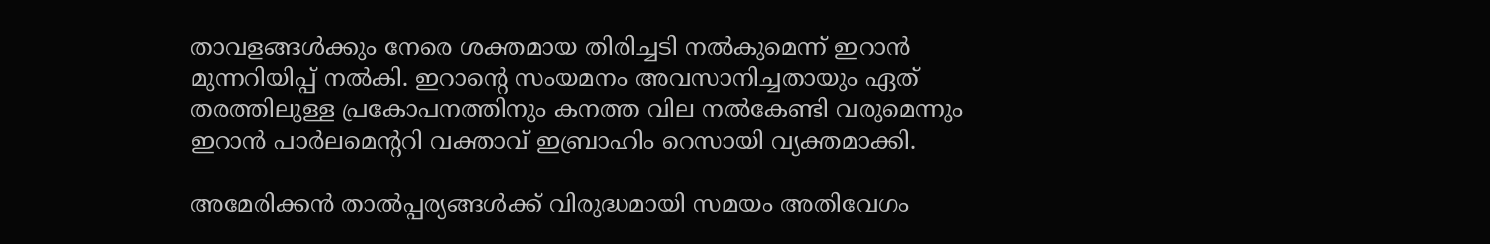താവളങ്ങൾക്കും നേരെ ശക്തമായ തിരിച്ചടി നൽകുമെന്ന് ഇറാൻ മുന്നറിയിപ്പ് നൽകി. ഇറാൻ്റെ സംയമനം അവസാനിച്ചതായും ഏത് തരത്തിലുള്ള പ്രകോപനത്തിനും കനത്ത വില നൽകേണ്ടി വരുമെന്നും ഇറാൻ പാർലമെൻ്ററി വക്താവ് ഇബ്രാഹിം റെസായി വ്യക്തമാക്കി.

അമേരിക്കൻ താൽപ്പര്യങ്ങൾക്ക് വിരുദ്ധമായി സമയം അതിവേഗം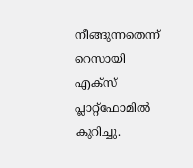നീങ്ങുന്നതെന്ന് റെസായി എക്സ് പ്ലാറ്റ്‌ഫോമിൽ കുറിച്ചു.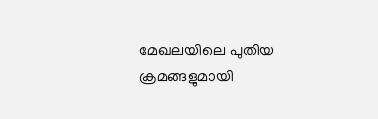മേഖലയിലെ പുതിയ ക്രമങ്ങളുമായി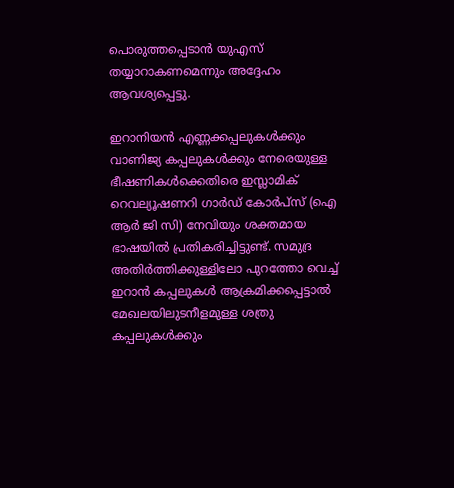പൊരുത്തപ്പെടാൻ യുഎസ് തയ്യാറാകണമെന്നും അദ്ദേഹം ആവശ്യപ്പെട്ടു.

ഇറാനിയൻ എണ്ണക്കപ്പലുകൾക്കും വാണിജ്യ കപ്പലുകൾക്കും നേരെയുള്ള ഭീഷണികൾക്കെതിരെ ഇസ്ലാമിക് റെവല്യൂഷണറി ഗാർഡ് കോർപ്സ് (ഐ ആർ ജി സി) നേവിയും ശക്തമായ ഭാഷയിൽ പ്രതികരിച്ചിട്ടുണ്ട്. സമുദ്ര അതിർത്തിക്കുള്ളിലോ പുറത്തോ വെച്ച് ഇറാൻ കപ്പലുകൾ ആക്രമിക്കപ്പെട്ടാൽ മേഖലയിലുടനീളമുള്ള ശത്രു കപ്പലുകൾക്കും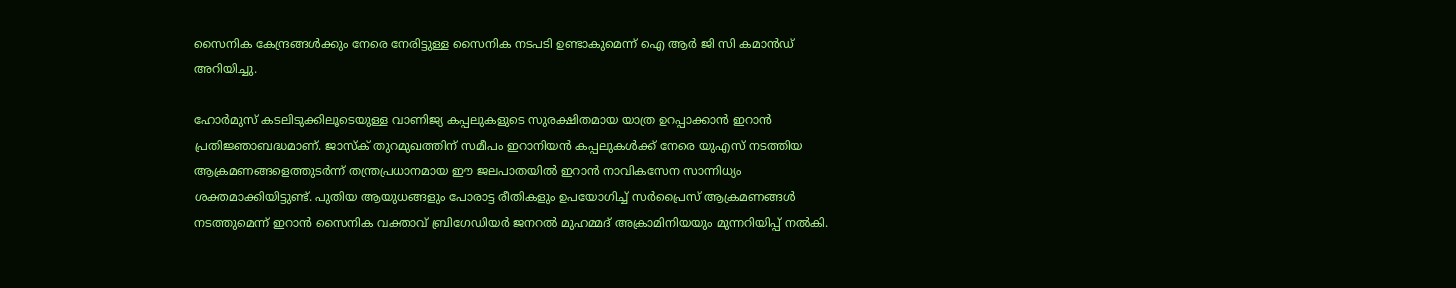സൈനിക കേന്ദ്രങ്ങൾക്കും നേരെ നേരിട്ടുള്ള സൈനിക നടപടി ഉണ്ടാകുമെന്ന് ഐ ആർ ജി സി കമാൻഡ് അറിയിച്ചു.

ഹോർമുസ് കടലിടുക്കിലൂടെയുള്ള വാണിജ്യ കപ്പലുകളുടെ സുരക്ഷിതമായ യാത്ര ഉറപ്പാക്കാൻ ഇറാൻ പ്രതിജ്ഞാബദ്ധമാണ്. ജാസ്ക് തുറമുഖത്തിന് സമീപം ഇറാനിയൻ കപ്പലുകൾക്ക് നേരെ യുഎസ് നടത്തിയ ആക്രമണങ്ങളെത്തുടർന്ന് തന്ത്രപ്രധാനമായ ഈ ജലപാതയിൽ ഇറാൻ നാവികസേന സാന്നിധ്യം ശക്തമാക്കിയിട്ടുണ്ട്. പുതിയ ആയുധങ്ങളും പോരാട്ട രീതികളും ഉപയോഗിച്ച് സർപ്രൈസ് ആക്രമണങ്ങൾ നടത്തുമെന്ന് ഇറാൻ സൈനിക വക്താവ് ബ്രിഗേഡിയർ ജനറൽ മുഹമ്മദ് അക്രാമിനിയയും മുന്നറിയിപ്പ് നൽകി.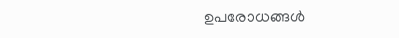ഉപരോധങ്ങൾ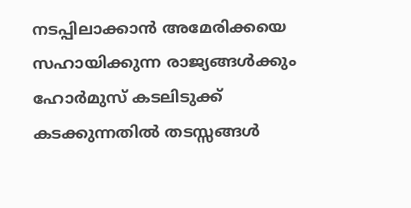നടപ്പിലാക്കാൻ അമേരിക്കയെ സഹായിക്കുന്ന രാജ്യങ്ങൾക്കും ഹോർമുസ് കടലിടുക്ക് കടക്കുന്നതിൽ തടസ്സങ്ങൾ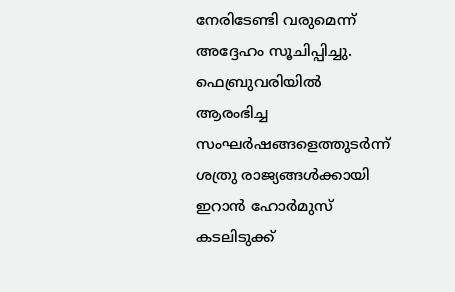നേരിടേണ്ടി വരുമെന്ന് അദ്ദേഹം സൂചിപ്പിച്ചു. ഫെബ്രുവരിയിൽ ആരംഭിച്ച സംഘർഷങ്ങളെത്തുടർന്ന് ശത്രു രാജ്യങ്ങൾക്കായി ഇറാൻ ഹോർമുസ് കടലിടുക്ക്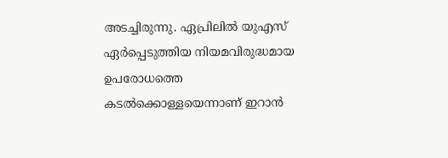അടച്ചിരുന്നു. ഏപ്രിലിൽ യുഎസ് ഏർപ്പെടുത്തിയ നിയമവിരുദ്ധമായ ഉപരോധത്തെ കടൽക്കൊള്ളയെന്നാണ് ഇറാൻ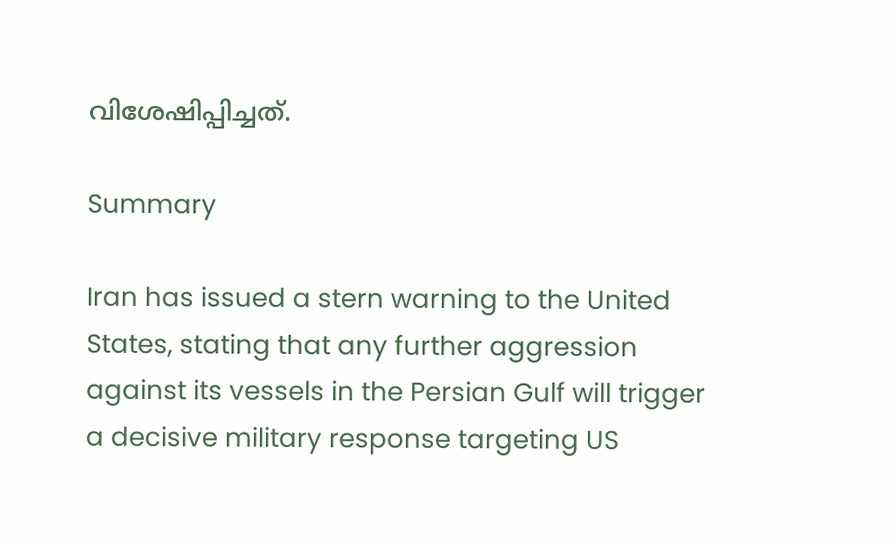വിശേഷിപ്പിച്ചത്.

Summary

Iran has issued a stern warning to the United States, stating that any further aggression against its vessels in the Persian Gulf will trigger a decisive military response targeting US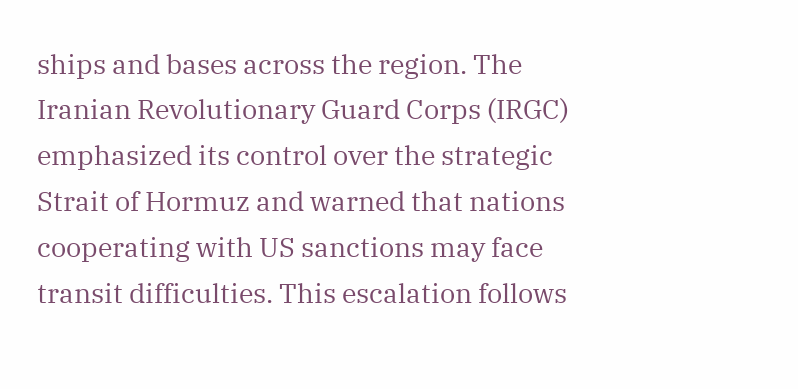ships and bases across the region. The Iranian Revolutionary Guard Corps (IRGC) emphasized its control over the strategic Strait of Hormuz and warned that nations cooperating with US sanctions may face transit difficulties. This escalation follows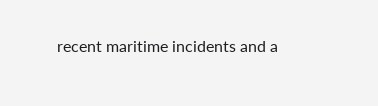recent maritime incidents and a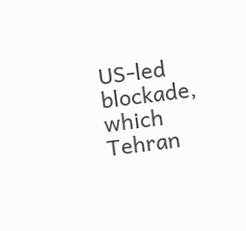US-led blockade, which Tehran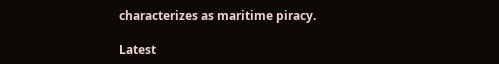characterizes as maritime piracy.

Latest